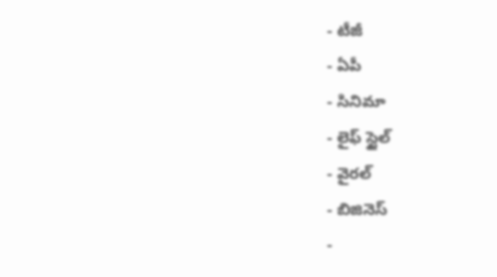- టీజీ
- ఏపీ
- సినిమా
- లైఫ్ స్టైల్
- వైరల్
- బిజినెస్
-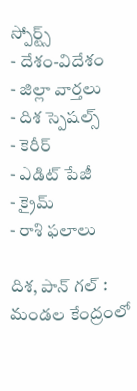స్పోర్ట్స్
- దేశం-విదేశం
- జిల్లా వార్తలు
- దిశ స్పెషల్స్
- కెరీర్
- ఎడిట్ పేజీ
- క్రైమ్
- రాశి ఫలాలు

దిశ, పాన్ గల్ : మండల కేంద్రంలో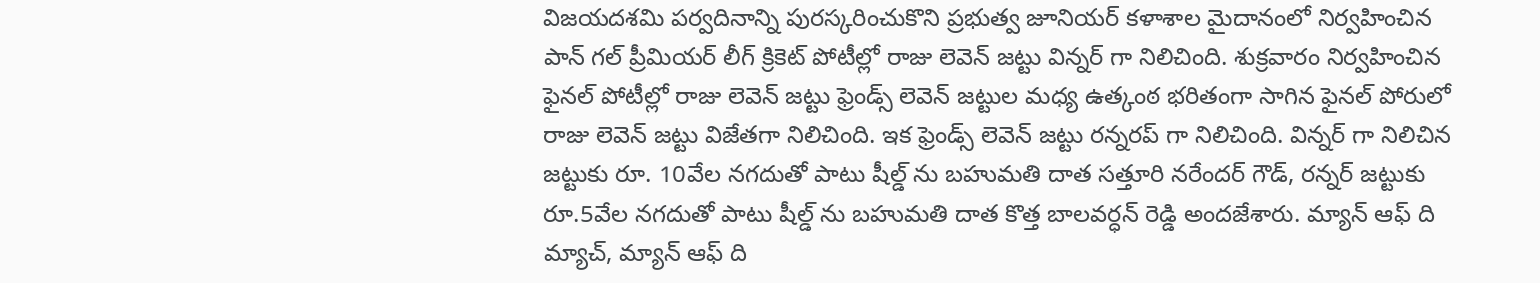విజయదశమి పర్వదినాన్ని పురస్కరించుకొని ప్రభుత్వ జూనియర్ కళాశాల మైదానంలో నిర్వహించిన పాన్ గల్ ప్రీమియర్ లీగ్ క్రికెట్ పోటీల్లో రాజు లెవెన్ జట్టు విన్నర్ గా నిలిచింది. శుక్రవారం నిర్వహించిన ఫైనల్ పోటీల్లో రాజు లెవెన్ జట్టు ఫ్రెండ్స్ లెవెన్ జట్టుల మధ్య ఉత్కంఠ భరితంగా సాగిన ఫైనల్ పోరులో రాజు లెవెన్ జట్టు విజేతగా నిలిచింది. ఇక ఫ్రెండ్స్ లెవెన్ జట్టు రన్నరప్ గా నిలిచింది. విన్నర్ గా నిలిచిన జట్టుకు రూ. 10వేల నగదుతో పాటు షీల్డ్ ను బహుమతి దాత సత్తూరి నరేందర్ గౌడ్, రన్నర్ జట్టుకు రూ.5వేల నగదుతో పాటు షీల్డ్ ను బహుమతి దాత కొత్త బాలవర్ధన్ రెడ్డి అందజేశారు. మ్యాన్ ఆఫ్ ది మ్యాచ్, మ్యాన్ ఆఫ్ ది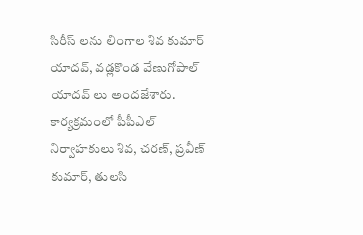సిరీస్ లను లింగాల శివ కుమార్ యాదవ్, వడ్లకొండ వేణుగోపాల్ యాదవ్ లు అందజేశారు. కార్యక్రమంలో పీపీఎల్ నిర్వాహకులు శివ, చరణ్, ప్రవీణ్ కుమార్, తులసి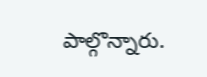పాల్గొన్నారు.